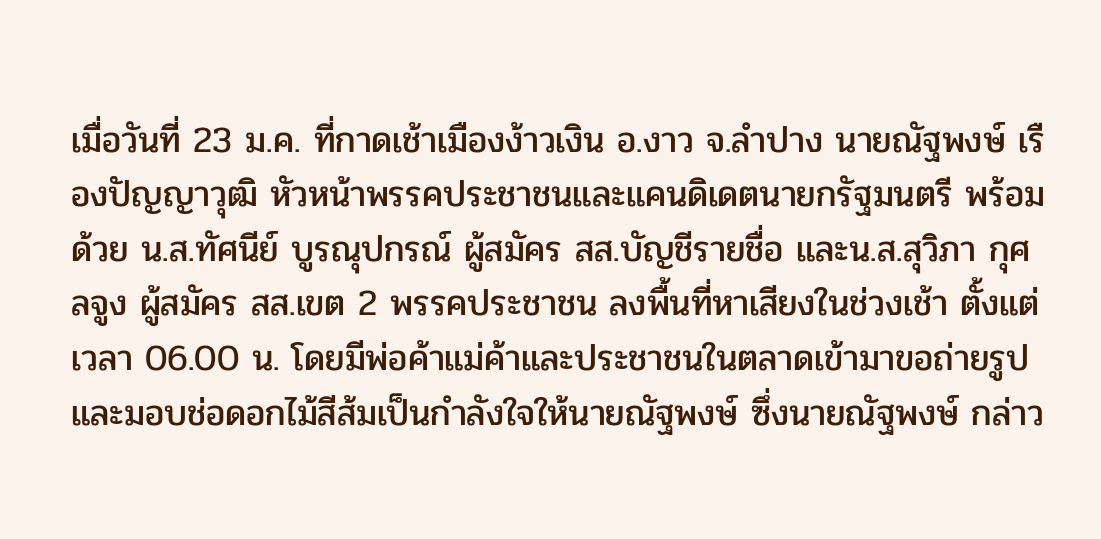เมื่อวันที่ 23 ม.ค. ที่กาดเช้าเมืองง้าวเงิน อ.งาว จ.ลำปาง นายณัฐพงษ์ เรืองปัญญาวุฒิ หัวหน้าพรรคประชาชนและแคนดิเดตนายกรัฐมนตรี พร้อมด้วย น.ส.ทัศนีย์ บูรณุปกรณ์ ผู้สมัคร สส.บัญชีรายชื่อ และน.ส.สุวิภา กุศลจูง ผู้สมัคร สส.เขต 2 พรรคประชาชน ลงพื้นที่หาเสียงในช่วงเช้า ตั้งแต่เวลา 06.00 น. โดยมีพ่อค้าแม่ค้าและประชาชนในตลาดเข้ามาขอถ่ายรูป และมอบช่อดอกไม้สีส้มเป็นกำลังใจให้นายณัฐพงษ์ ซึ่งนายณัฐพงษ์ กล่าว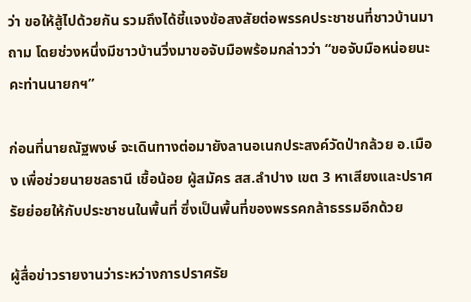ว่า ขอให้สู้ไปด้วยกัน รวมถึงได้ชี้แจงข้อสงสัยต่อพรรคประชาชนที่ชาวบ้านมาถาม โดยช่วงหนึ่งมีชาวบ้านวิ่งมาขอจับมือพร้อมกล่าวว่า “ขอจับมือหน่อยนะคะท่านนายกฯ”

ก่อนที่นายณัฐพงษ์ จะเดินทางต่อมายังลานอเนกประสงค์วัดป่ากล้วย อ.เมือง เพื่อช่วยนายชลธานี เชื้อน้อย ผู้สมัคร สส.ลำปาง เขต 3 หาเสียงและปราศรัยย่อยให้กับประชาชนในพื้นที่ ซึ่งเป็นพื้นที่ของพรรคกล้าธรรมอีกด้วย

ผู้สื่อข่าวรายงานว่าระหว่างการปราศรัย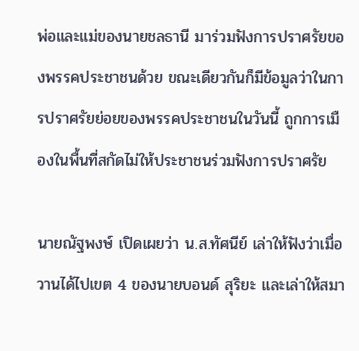พ่อและแม่ของนายชลธานี มาร่วมฟังการปราศรัยของพรรคประชาชนด้วย ขณะเดียวกันก็มีข้อมูลว่าในการปราศรัยย่อยของพรรคประชาชนในวันนี้ ถูกการเมืองในพื้นที่สกัดไม่ให้ประชาชนร่วมฟังการปราศรัย

นายณัฐพงษ์ เปิดเผยว่า น.ส.ทัศนีย์ เล่าให้ฟังว่าเมื่อวานได้ไปเขต 4 ของนายบอนด์ สุริยะ และเล่าให้สมา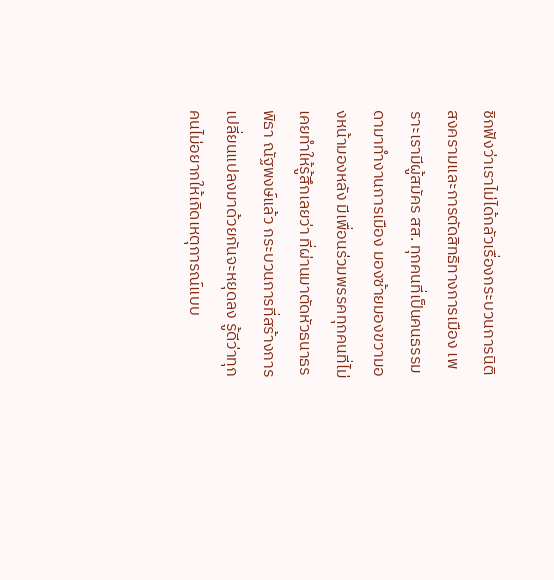ชิกฟังว่าเราไม่ได้กลัวเรื่องกระบวนการนิติสงครามและการตัดสิทธิทางการเมือง เพราะเรามีผู้สมัคร สส. ทุกคนที่เป็นคนธรรมดามาทำงานการเมือง มองซ้ายมองขวามองหน้ามองหลัง มีเพื่อนร่วมพรรคทุกคนที่ไม่เคยทำให้รู้สึกเลยว่า ที่ผ่านมาตัดหัวธนาธร พิธา ณัฐพงษ์แล้ว กระบวนการที่สร้างการเปลี่ยนแปลงมาด้วยกันจะหยุดลง รู้ดีว่าทุกคนไม่อยากให้เกิดเหตุการณ์แบบ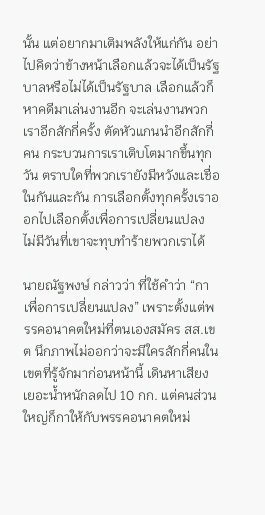นั้น แต่อยากมาเติมพลังให้แก่กัน อย่าไปคิดว่าข้างหน้าเลือกแล้วจะได้เป็นรัฐบาลหรือไม่ได้เป็นรัฐบาล เลือกแล้วก็หาคดีมาเล่นงานอีก จะเล่นงานพวกเราอีกสักกี่ครั้ง ตัดหัวแกนนำอีกสักกี่คน กระบวนการเราเติบโตมากขึ้นทุกวัน ตราบใดที่พวกเรายังมีหวังและเชื่อในกันและกัน การเลือกตั้งทุกครั้งเราออกไปเลือกตั้งเพื่อการเปลี่ยนแปลง ไม่มีวันที่เขาจะทุบทำร้ายพวกเราได้

นายณัฐพงษ์ กล่าวว่า ที่ใช้คำว่า “กาเพื่อการเปลี่ยนแปลง” เพราะตั้งแต่พรรคอนาคตใหม่ที่ตนเองสมัคร สส.เขต นึกภาพไม่ออกว่าจะมีใครสักกี่คนในเขตที่รู้จักมาก่อนหน้านี้ เดินหาเสียงเยอะน้ำหนักลดไป 10 กก. แต่คนส่วนใหญ่ก็กาให้กับพรรคอนาคตใหม่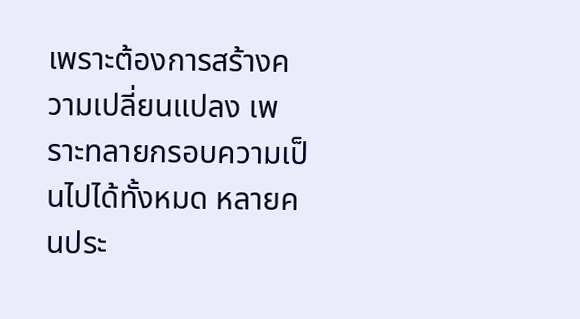เพราะต้องการสร้างความเปลี่ยนแปลง เพราะทลายกรอบความเป็นไปได้ทั้งหมด หลายคนประ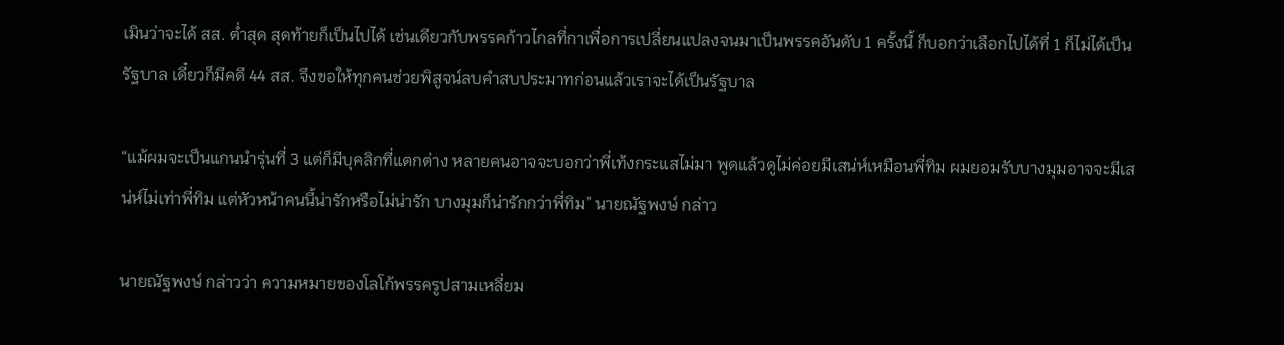เมินว่าจะได้ สส. ต่ำสุด สุดท้ายก็เป็นไปได้ เช่นเดียวกับพรรคก้าวไกลที่กาเพื่อการเปลี่ยนแปลงจนมาเป็นพรรคอันดับ 1 ครั้งนี้ ก็บอกว่าเลือกไปได้ที่ 1 ก็ไม่ได้เป็นรัฐบาล เดี๋ยวก็มีคดี 44 สส. จึงขอให้ทุกคนช่วยพิสูจน์ลบคำสบประมาทก่อนแล้วเราจะได้เป็นรัฐบาล

“แม้ผมจะเป็นแกนนำรุ่นที่ 3 แต่ก็มีบุคลิกที่แตกต่าง หลายคนอาจจะบอกว่าพี่เท้งกระแสไม่มา พูดแล้วดูไม่ค่อยมีเสน่ห์เหมือนพี่ทิม ผมยอมรับบางมุมอาจจะมีเสน่ห์ไม่เท่าพี่ทิม แต่หัวหน้าคนนี้น่ารักหรือไม่น่ารัก บางมุมก็น่ารักกว่าพี่ทิม” นายณัฐพงษ์ กล่าว

นายณัฐพงษ์ กล่าวว่า ความหมายของโลโก้พรรครูปสามเหลี่ยม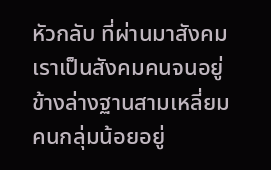หัวกลับ ที่ผ่านมาสังคมเราเป็นสังคมคนจนอยู่ข้างล่างฐานสามเหลี่ยม คนกลุ่มน้อยอยู่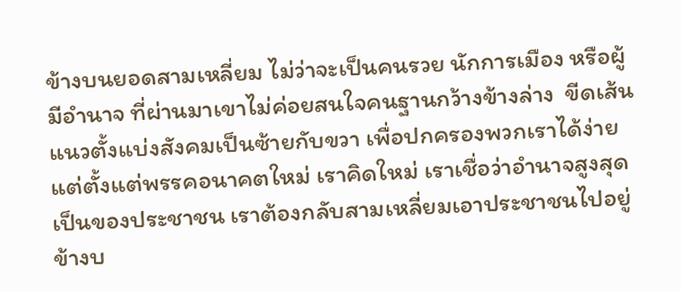ข้างบนยอดสามเหลี่ยม ไม่ว่าจะเป็นคนรวย นักการเมือง หรือผู้มีอำนาจ ที่ผ่านมาเขาไม่ค่อยสนใจคนฐานกว้างข้างล่าง  ขีดเส้นแนวตั้งแบ่งสังคมเป็นซ้ายกับขวา เพื่อปกครองพวกเราได้ง่าย แต่ตั้งแต่พรรคอนาคตใหม่ เราคิดใหม่ เราเชื่อว่าอำนาจสูงสุดเป็นของประชาชน เราต้องกลับสามเหลี่ยมเอาประชาชนไปอยู่ข้างบ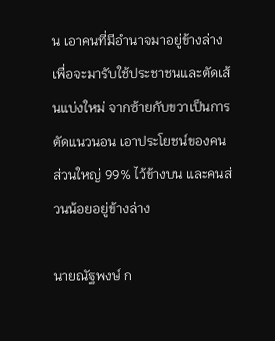น เอาคนที่มีอำนาจมาอยู่ข้างล่าง เพื่อจะมารับใช้ประชาชนและตัดเส้นแบ่งใหม่ จากซ้ายกับขวาเป็นการตัดแนวนอน เอาประโยชน์ของคนส่วนใหญ่ 99% ไว้ข้างบน และคนส่วนน้อยอยู่ข้างล่าง

นายณัฐพงษ์ ก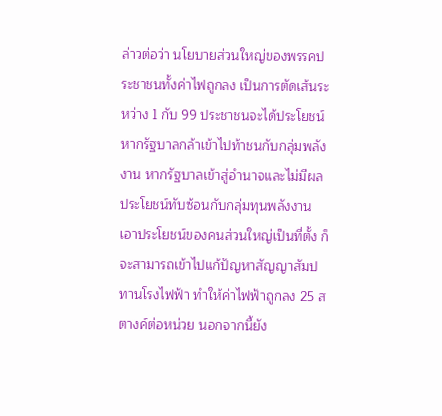ล่าวต่อว่า นโยบายส่วนใหญ่ของพรรคประชาชนทั้งค่าไฟถูกลง เป็นการตัดเส้นระหว่าง 1 กับ 99 ประชาชนจะได้ประโยชน์หากรัฐบาลกล้าเข้าไปท้าชนกับกลุ่มพลังงาน หากรัฐบาลเข้าสู่อำนาจและไม่มีผลประโยชน์ทับซ้อนกับกลุ่มทุนพลังงาน เอาประโยชน์ของคนส่วนใหญ่เป็นที่ตั้ง ก็จะสามารถเข้าไปแก้ปัญหาสัญญาสัมปทานโรงไฟฟ้า ทำให้ค่าไฟฟ้าถูกลง 25 สตางค์ต่อหน่วย นอกจากนี้ยัง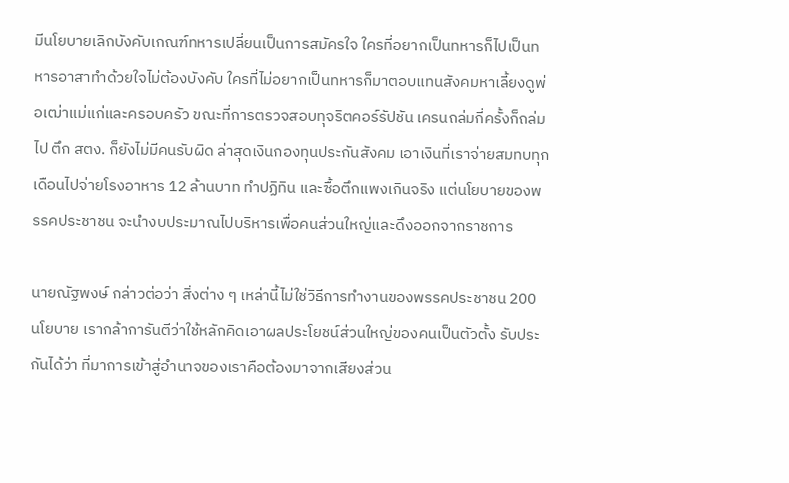มีนโยบายเลิกบังคับเกณฑ์ทหารเปลี่ยนเป็นการสมัครใจ ใครที่อยากเป็นทหารก็ไปเป็นทหารอาสาทำด้วยใจไม่ต้องบังคับ ใครที่ไม่อยากเป็นทหารก็มาตอบแทนสังคมหาเลี้ยงดูพ่อเฒ่าแม่แก่และครอบครัว ขณะที่การตรวจสอบทุจริตคอร์รัปชัน เครนถล่มกี่ครั้งก็ถล่มไป ตึก สตง. ก็ยังไม่มีคนรับผิด ล่าสุดเงินกองทุนประกันสังคม เอาเงินที่เราจ่ายสมทบทุกเดือนไปจ่ายโรงอาหาร 12 ล้านบาท ทำปฏิทิน และซื้อตึกแพงเกินจริง แต่นโยบายของพรรคประชาชน จะนำงบประมาณไปบริหารเพื่อคนส่วนใหญ่และดึงออกจากราชการ

นายณัฐพงษ์ กล่าวต่อว่า สิ่งต่าง ๆ เหล่านี้ไม่ใช่วิธีการทำงานของพรรคประชาชน 200 นโยบาย เรากล้าการันตีว่าใช้หลักคิดเอาผลประโยชน์ส่วนใหญ่ของคนเป็นตัวตั้ง รับประกันได้ว่า ที่มาการเข้าสู่อำนาจของเราคือต้องมาจากเสียงส่วน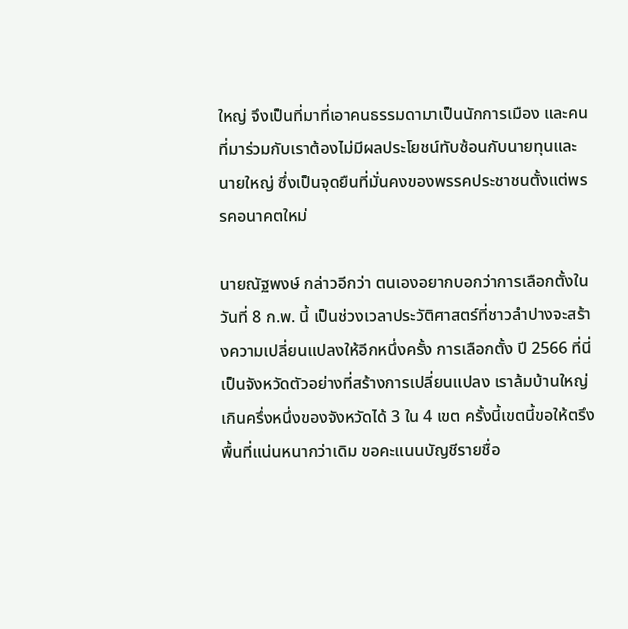ใหญ่ จึงเป็นที่มาที่เอาคนธรรมดามาเป็นนักการเมือง และคนที่มาร่วมกับเราต้องไม่มีผลประโยชน์ทับซ้อนกับนายทุนและนายใหญ่ ซึ่งเป็นจุดยืนที่มั่นคงของพรรคประชาชนตั้งแต่พรรคอนาคตใหม่

นายณัฐพงษ์ กล่าวอีกว่า ตนเองอยากบอกว่าการเลือกตั้งในวันที่ 8 ก.พ. นี้ เป็นช่วงเวลาประวัติศาสตร์ที่ชาวลำปางจะสร้างความเปลี่ยนแปลงให้อีกหนึ่งครั้ง การเลือกตั้ง ปี 2566 ที่นี่เป็นจังหวัดตัวอย่างที่สร้างการเปลี่ยนแปลง เราล้มบ้านใหญ่เกินครึ่งหนึ่งของจังหวัดได้ 3 ใน 4 เขต ครั้งนี้เขตนี้ขอให้ตรึงพื้นที่แน่นหนากว่าเดิม ขอคะแนนบัญชีรายชื่อ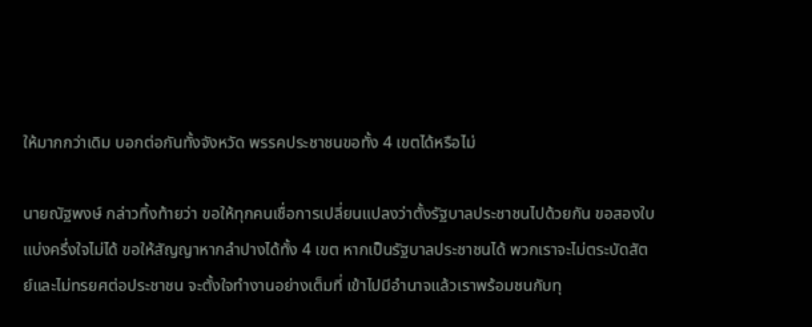ให้มากกว่าเดิม บอกต่อกันทั้งจังหวัด พรรคประชาชนขอทั้ง 4 เขตได้หรือไม่

นายณัฐพงษ์ กล่าวทิ้งท้ายว่า ขอให้ทุกคนเชื่อการเปลี่ยนแปลงว่าตั้งรัฐบาลประชาชนไปด้วยกัน ขอสองใบแบ่งครึ่งใจไม่ได้ ขอให้สัญญาหากลำปางได้ทั้ง 4 เขต หากเป็นรัฐบาลประชาชนได้ พวกเราจะไม่ตระบัดสัตย์และไม่ทรยศต่อประชาชน จะตั้งใจทำงานอย่างเต็มที่ เข้าไปมีอำนาจแล้วเราพร้อมชนกับทุ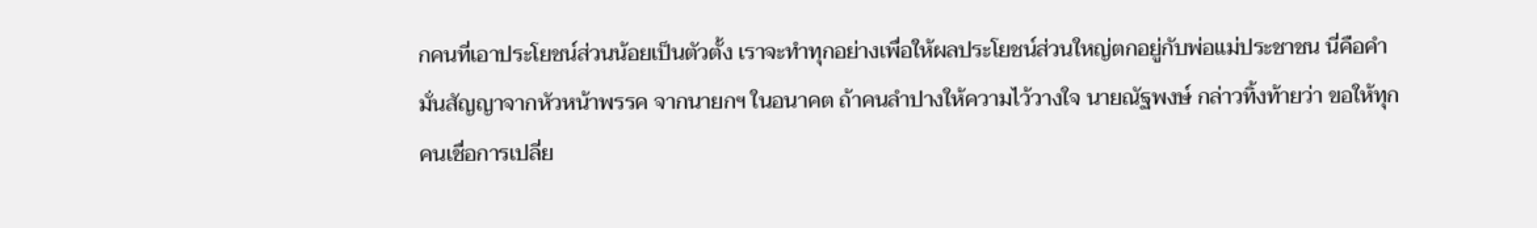กคนที่เอาประโยชน์ส่วนน้อยเป็นตัวตั้ง เราจะทำทุกอย่างเพื่อให้ผลประโยชน์ส่วนใหญ่ตกอยู่กับพ่อแม่ประชาชน นี่คือคำมั่นสัญญาจากหัวหน้าพรรค จากนายกฯ ในอนาคต ถ้าคนลำปางให้ความไว้วางใจ นายณัฐพงษ์ กล่าวทิ้งท้ายว่า ขอให้ทุกคนเชื่อการเปลี่ย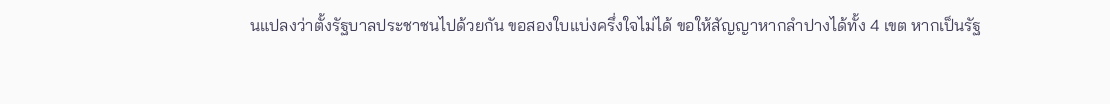นแปลงว่าตั้งรัฐบาลประชาชนไปด้วยกัน ขอสองใบแบ่งครึ่งใจไม่ได้ ขอให้สัญญาหากลำปางได้ทั้ง 4 เขต หากเป็นรัฐ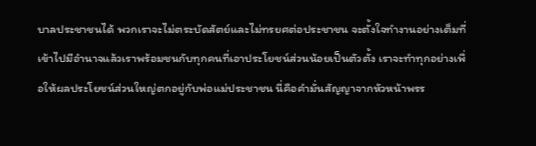บาลประชาชนได้ พวกเราจะไม่ตระบัดสัตย์และไม่ทรยศต่อประชาชน จะตั้งใจทำงานอย่างเต็มที่ เข้าไปมีอำนาจแล้วเราพร้อมชนกับทุกคนที่เอาประโยชน์ส่วนน้อยเป็นตัวตั้ง เราจะทำทุกอย่างเพื่อให้ผลประโยชน์ส่วนใหญ่ตกอยู่กับพ่อแม่ประชาชน นี่คือคำมั่นสัญญาจากหัวหน้าพรร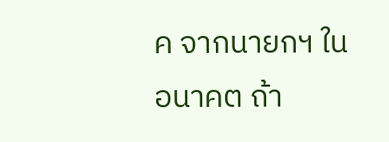ค จากนายกฯ ในอนาคต ถ้า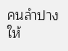คนลำปางให้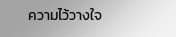ความไว้วางใจ